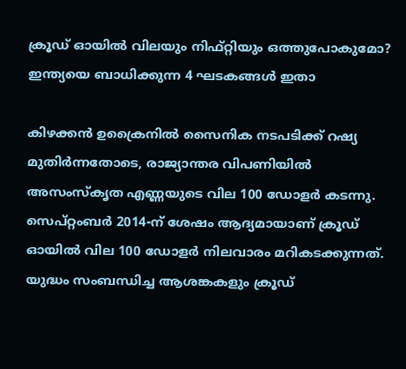ക്രൂഡ് ഓയില്‍ വിലയും നിഫ്റ്റിയും ഒത്തുപോകുമോ? ഇന്ത്യയെ ബാധിക്കുന്ന 4 ഘടകങ്ങള്‍ ഇതാ

കിഴക്കന്‍ ഉക്രൈനില്‍ സൈനിക നടപടിക്ക് റഷ്യ മുതിര്‍ന്നതോടെ, രാജ്യാന്തര വിപണിയില്‍ അസംസ്‌കൃത എണ്ണയുടെ വില 100 ഡോളര്‍ കടന്നു. സെപ്റ്റംബര്‍ 2014-ന് ശേഷം ആദ്യമായാണ് ക്രൂഡ് ഓയില്‍ വില 100 ഡോളര്‍ നിലവാരം മറികടക്കുന്നത്. യുദ്ധം സംബന്ധിച്ച ആശങ്കകളും ക്രൂഡ്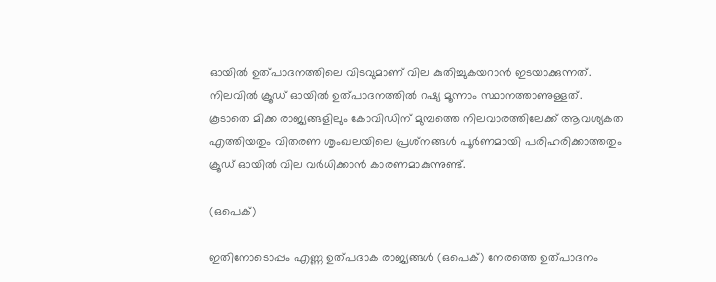ഓയില്‍ ഉത്പാദനത്തിലെ വിടവുമാണ് വില കുതിച്ചുകയറാന്‍ ഇടയാക്കുന്നത്. നിലവില്‍ ക്രൂഡ് ഓയില്‍ ഉത്പാദനത്തില്‍ റഷ്യ മൂന്നാം സ്ഥാനത്താണുള്ളത്. കൂടാതെ മിക്ക രാജ്യങ്ങളിലും കോവിഡിന് മുമ്പത്തെ നിലവാരത്തിലേക്ക് ആവശ്യകത എത്തിയതും വിതരണ ശൃംഖലയിലെ പ്രശ്‌നങ്ങള്‍ പൂര്‍ണമായി പരിഹരിക്കാത്തതും ക്രൂഡ് ഓയില്‍ വില വര്‍ധിക്കാന്‍ കാരണമാകുന്നുണ്ട്.

(ഒപെക്)

ഇതിനോടൊപ്പം എണ്ണ ഉത്പദാക രാജ്യങ്ങള്‍ (ഒപെക്) നേരത്തെ ഉത്പാദനം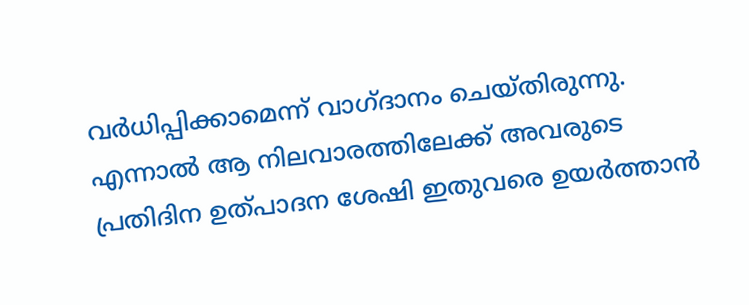വര്‍ധിപ്പിക്കാമെന്ന് വാഗ്ദാനം ചെയ്തിരുന്നു. എന്നാല്‍ ആ നിലവാരത്തിലേക്ക് അവരുടെ പ്രതിദിന ഉത്പാദന ശേഷി ഇതുവരെ ഉയര്‍ത്താന്‍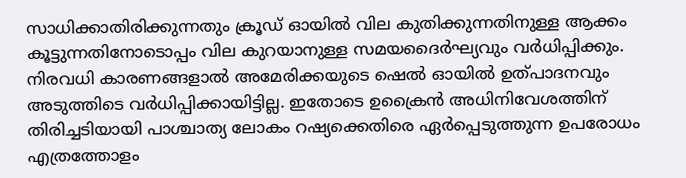സാധിക്കാതിരിക്കുന്നതും ക്രൂഡ് ഓയില്‍ വില കുതിക്കുന്നതിനുള്ള ആക്കം കൂട്ടുന്നതിനോടൊപ്പം വില കുറയാനുള്ള സമയദൈര്‍ഘ്യവും വര്‍ധിപ്പിക്കും. നിരവധി കാരണങ്ങളാല്‍ അമേരിക്കയുടെ ഷെല്‍ ഓയില്‍ ഉത്പാദനവും അടുത്തിടെ വര്‍ധിപ്പിക്കായിട്ടില്ല. ഇതോടെ ഉക്രൈന്‍ അധിനിവേശത്തിന് തിരിച്ചടിയായി പാശ്ചാത്യ ലോകം റഷ്യക്കെതിരെ ഏർപ്പെടുത്തുന്ന ഉപരോധം എത്രത്തോളം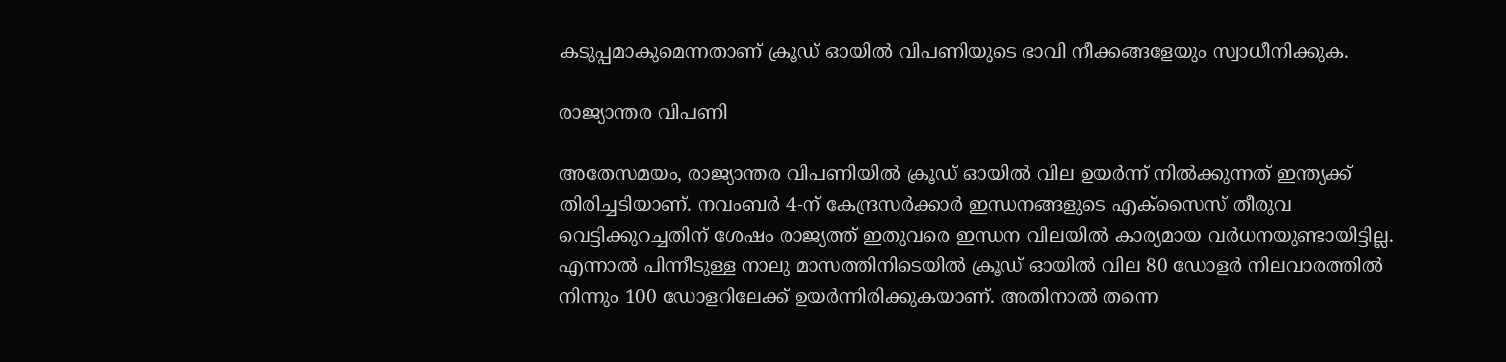കടുപ്പമാകുമെന്നതാണ് ക്രൂഡ് ഓയില്‍ വിപണിയുടെ ഭാവി നീക്കങ്ങളേയും സ്വാധീനിക്കുക.

രാജ്യാന്തര വിപണി

അതേസമയം, രാജ്യാന്തര വിപണിയില്‍ ക്രൂഡ് ഓയില്‍ വില ഉയര്‍ന്ന് നില്‍ക്കുന്നത് ഇന്ത്യക്ക് തിരിച്ചടിയാണ്. നവംബര്‍ 4-ന് കേന്ദ്രസര്‍ക്കാര്‍ ഇന്ധനങ്ങളുടെ എക്‌സൈസ് തീരുവ വെട്ടിക്കുറച്ചതിന് ശേഷം രാജ്യത്ത് ഇതുവരെ ഇന്ധന വിലയില്‍ കാര്യമായ വര്‍ധനയുണ്ടായിട്ടില്ല. എന്നാല്‍ പിന്നീടുള്ള നാലു മാസത്തിനിടെയില്‍ ക്രൂഡ് ഓയില്‍ വില 80 ഡോളര്‍ നിലവാരത്തില്‍ നിന്നും 100 ഡോളറിലേക്ക് ഉയര്‍ന്നിരിക്കുകയാണ്. അതിനാല്‍ തന്നെ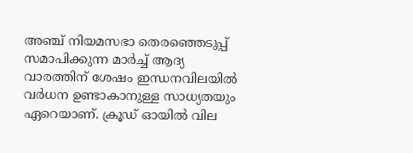അഞ്ച് നിയമസഭാ തെരഞ്ഞെടുപ്പ് സമാപിക്കുന്ന മാര്‍ച്ച് ആദ്യ വാരത്തിന് ശേഷം ഇന്ധനവിലയില്‍ വര്‍ധന ഉണ്ടാകാനുള്ള സാധ്യതയും ഏറെയാണ്. ക്രൂഡ് ഓയില്‍ വില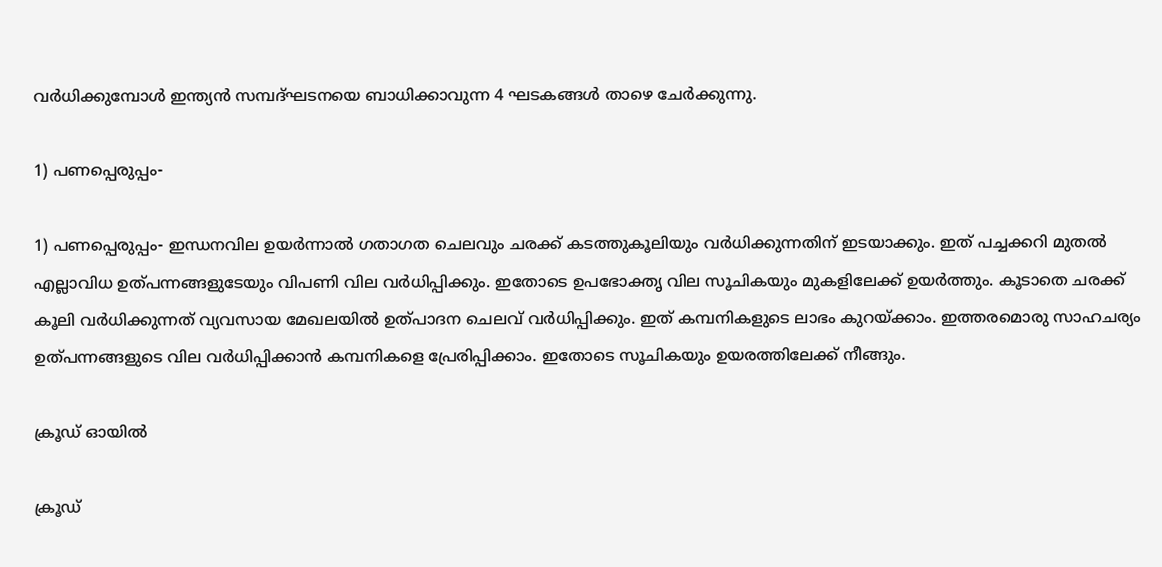വര്‍ധിക്കുമ്പോള്‍ ഇന്ത്യന്‍ സമ്പദ്ഘടനയെ ബാധിക്കാവുന്ന 4 ഘടകങ്ങള്‍ താഴെ ചേര്‍ക്കുന്നു.

1) പണപ്പെരുപ്പം-

1) പണപ്പെരുപ്പം- ഇന്ധനവില ഉയര്‍ന്നാല്‍ ഗതാഗത ചെലവും ചരക്ക് കടത്തുകൂലിയും വര്‍ധിക്കുന്നതിന് ഇടയാക്കും. ഇത് പച്ചക്കറി മുതല്‍ എല്ലാവിധ ഉത്പന്നങ്ങളുടേയും വിപണി വില വര്‍ധിപ്പിക്കും. ഇതോടെ ഉപഭോക്തൃ വില സൂചികയും മുകളിലേക്ക് ഉയര്‍ത്തും. കൂടാതെ ചരക്ക് കൂലി വര്‍ധിക്കുന്നത് വ്യവസായ മേഖലയില്‍ ഉത്പാദന ചെലവ് വര്‍ധിപ്പിക്കും. ഇത് കമ്പനികളുടെ ലാഭം കുറയ്ക്കാം. ഇത്തരമൊരു സാഹചര്യം ഉത്പന്നങ്ങളുടെ വില വര്‍ധിപ്പിക്കാന്‍ കമ്പനികളെ പ്രേരിപ്പിക്കാം. ഇതോടെ സൂചികയും ഉയരത്തിലേക്ക് നീങ്ങും.

ക്രൂഡ് ഓയില്‍

ക്രൂഡ്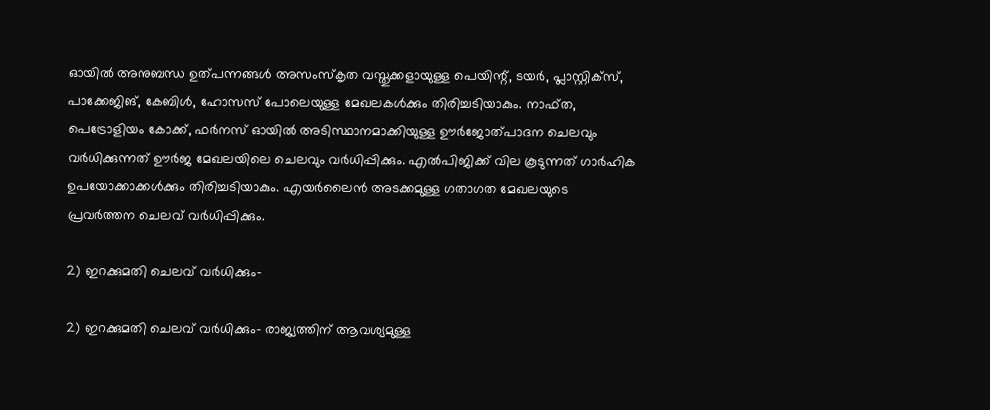ഓയില്‍ അനുബന്ധ ഉത്പന്നങ്ങള്‍ അസംസ്‌കൃത വസ്തുക്കളായുള്ള പെയിന്റ്, ടയര്‍, പ്ലാസ്റ്റിക്‌സ്, പാക്കേജിങ്, കേബിള്‍, ഹോസസ് പോലെയുള്ള മേഖലകള്‍ക്കും തിരിച്ചടിയാകും. നാഫ്ത, പെട്രോളിയം കോക്ക്, ഫര്‍നസ് ഓയില്‍ അടിസ്ഥാനമാക്കിയുള്ള ഊര്‍ജോത്പാദന ചെലവും വര്‍ധിക്കുന്നത് ഊര്‍ജ മേഖലയിലെ ചെലവും വര്‍ധിപ്പിക്കും. എല്‍പിജിക്ക് വില കൂടുന്നത് ഗാര്‍ഹിക ഉപയോക്കാക്കള്‍ക്കും തിരിച്ചടിയാകും. എയര്‍ലൈന്‍ അടക്കമുള്ള ഗതാഗത മേഖലയുടെ പ്രവര്‍ത്തന ചെലവ് വര്‍ധിപ്പിക്കും.

2) ഇറക്കുമതി ചെലവ് വര്‍ധിക്കും-

2) ഇറക്കുമതി ചെലവ് വര്‍ധിക്കും- രാജ്യത്തിന് ആവശ്യമുള്ള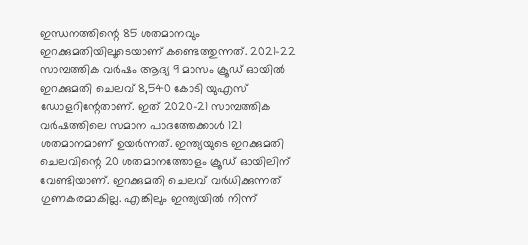ഇന്ധനത്തിന്റെ 85 ശതമാനവും ഇറക്കുമതിയിലൂടെയാണ് കണ്ടെത്തുന്നത്. 2021-22 സാമ്പത്തിക വര്‍ഷം ആദ്യ 9 മാസം ക്രൂഡ് ഓയില്‍ ഇറക്കുമതി ചെലവ് 8,540 കോടി യുഎസ് ഡോളറിന്റേതാണ്. ഇത് 2020-21 സാമ്പത്തിക വര്‍ഷത്തിലെ സമാന പാദത്തേക്കാള്‍ 121 ശതമാനമാണ് ഉയര്‍ന്നത്. ഇന്ത്യയുടെ ഇറക്കുമതി ചെലവിന്റെ 20 ശതമാനത്തോളം ക്രൂഡ് ഓയിലിന് വേണ്ടിയാണ്. ഇറക്കുമതി ചെലവ് വര്‍ധിക്കുന്നത് ഗുണകരമാകില്ല. എങ്കിലും ഇന്ത്യയില്‍ നിന്ന്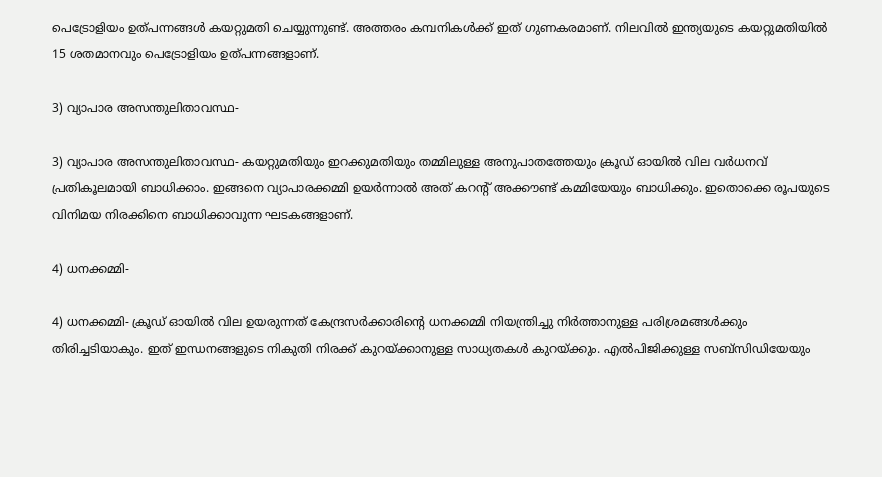പെട്രോളിയം ഉത്പന്നങ്ങള്‍ കയറ്റുമതി ചെയ്യുന്നുണ്ട്. അത്തരം കമ്പനികള്‍ക്ക് ഇത് ഗുണകരമാണ്. നിലവില്‍ ഇന്ത്യയുടെ കയറ്റുമതിയില്‍ 15 ശതമാനവും പെട്രോളിയം ഉത്പന്നങ്ങളാണ്.

3) വ്യാപാര അസന്തുലിതാവസ്ഥ-

3) വ്യാപാര അസന്തുലിതാവസ്ഥ- കയറ്റുമതിയും ഇറക്കുമതിയും തമ്മിലുള്ള അനുപാതത്തേയും ക്രൂഡ് ഓയില്‍ വില വര്‍ധനവ് പ്രതികൂലമായി ബാധിക്കാം. ഇങ്ങനെ വ്യാപാരക്കമ്മി ഉയര്‍ന്നാല്‍ അത് കറന്റ് അക്കൗണ്ട് കമ്മിയേയും ബാധിക്കും. ഇതൊക്കെ രൂപയുടെ വിനിമയ നിരക്കിനെ ബാധിക്കാവുന്ന ഘടകങ്ങളാണ്.

4) ധനക്കമ്മി-

4) ധനക്കമ്മി- ക്രൂഡ് ഓയില്‍ വില ഉയരുന്നത് കേന്ദ്രസര്‍ക്കാരിന്റെ ധനക്കമ്മി നിയന്ത്രിച്ചു നിര്‍ത്താനുള്ള പരിശ്രമങ്ങള്‍ക്കും തിരിച്ചടിയാകും. ഇത് ഇന്ധനങ്ങളുടെ നികുതി നിരക്ക് കുറയ്ക്കാനുള്ള സാധ്യതകള്‍ കുറയ്ക്കും. എല്‍പിജിക്കുള്ള സബ്‌സിഡിയേയും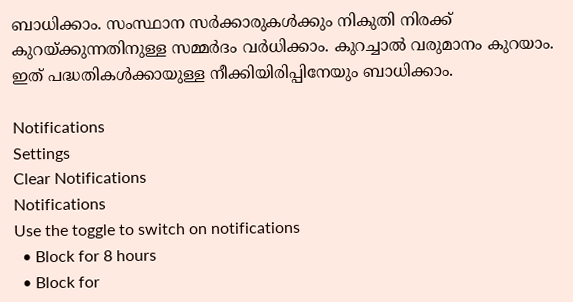ബാധിക്കാം. സംസ്ഥാന സര്‍ക്കാരുകള്‍ക്കും നികുതി നിരക്ക് കുറയ്ക്കുന്നതിനുള്ള സമ്മര്‍ദം വര്‍ധിക്കാം. കുറച്ചാല്‍ വരുമാനം കുറയാം. ഇത് പദ്ധതികള്‍ക്കായുള്ള നീക്കിയിരിപ്പിനേയും ബാധിക്കാം.

Notifications
Settings
Clear Notifications
Notifications
Use the toggle to switch on notifications
  • Block for 8 hours
  • Block for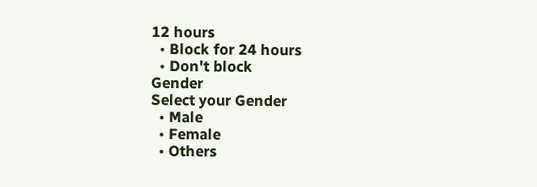12 hours
  • Block for 24 hours
  • Don't block
Gender
Select your Gender
  • Male
  • Female
  • Others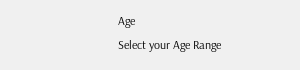Age
Select your Age Range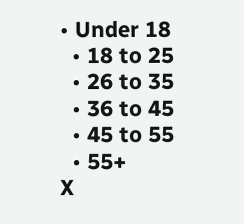• Under 18
  • 18 to 25
  • 26 to 35
  • 36 to 45
  • 45 to 55
  • 55+
X